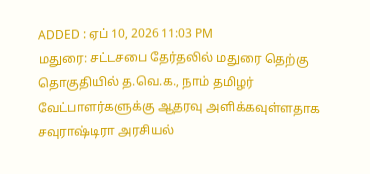ADDED : ஏப் 10, 2026 11:03 PM
மதுரை: சட்டசபை தேர்தலில் மதுரை தெற்கு தொகுதியில் த.வெ.க., நாம் தமிழர் வேட்பாளர்களுக்கு ஆதரவு அளிக்கவுள்ளதாக சவுராஷ்டிரா அரசியல்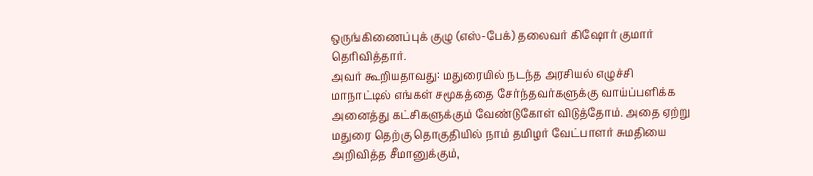ஒருங்கிணைப்புக் குழு (எஸ்-பேக்) தலைவர் கிஷோர் குமார் தெரிவித்தார்.
அவர் கூறியதாவது: மதுரையில் நடந்த அரசியல் எழுச்சி மாநாட்டில் எங்கள் சமூகத்தை சேர்ந்தவர்களுக்கு வாய்ப்பளிக்க அனைத்து கட்சிகளுக்கும் வேண்டுகோள் விடுத்தோம். அதை ஏற்று மதுரை தெற்கு தொகுதியில் நாம் தமிழர் வேட்பாளர் சுமதியை அறிவித்த சீமானுக்கும்,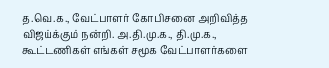த.வெ.க., வேட்பாளர் கோபிசனை அறிவித்த விஜய்க்கும் நன்றி. அ.தி.மு.க., தி.மு.க., கூட்டணிகள் எங்கள் சமூக வேட்பாளர்களை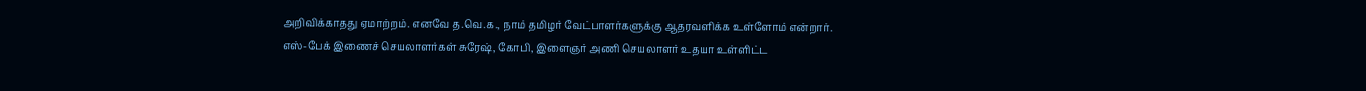அறிவிக்காதது ஏமாற்றம். எனவே த.வெ.க., நாம் தமிழர் வேட்பாளர்களுக்கு ஆதரவளிக்க உள்ளோம் என்றார்.
எஸ்-பேக் இணைச் செயலாளர்கள் சுரேஷ், கோபி, இளைஞர் அணி செயலாளர் உதயா உள்ளிட்ட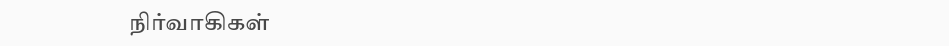நிர்வாகிகள்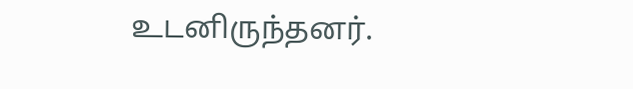உடனிருந்தனர்.